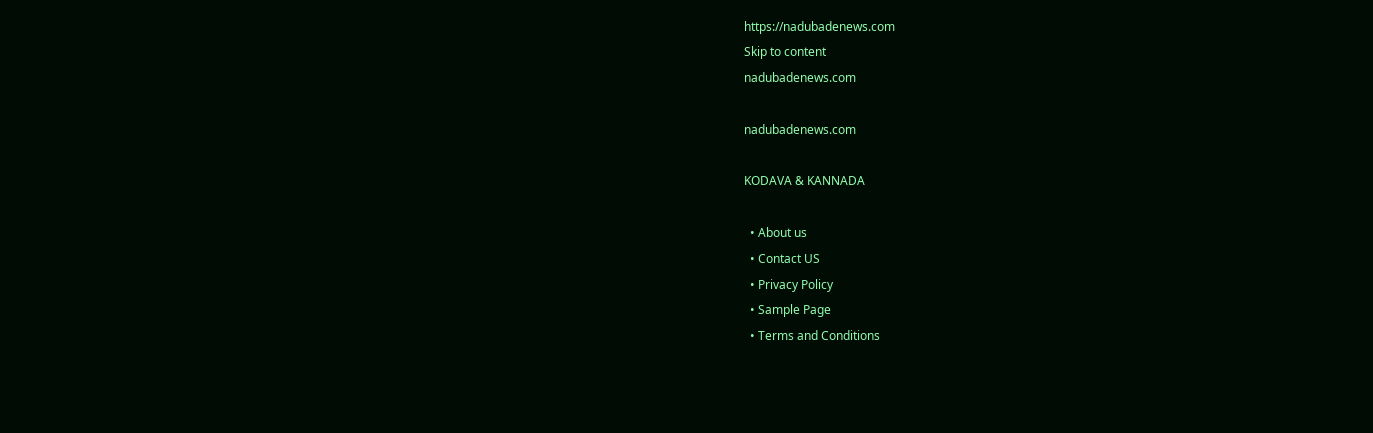https://nadubadenews.com
Skip to content
nadubadenews.com

nadubadenews.com

KODAVA & KANNADA

  • About us
  • Contact US
  • Privacy Policy
  • Sample Page
  • Terms and Conditions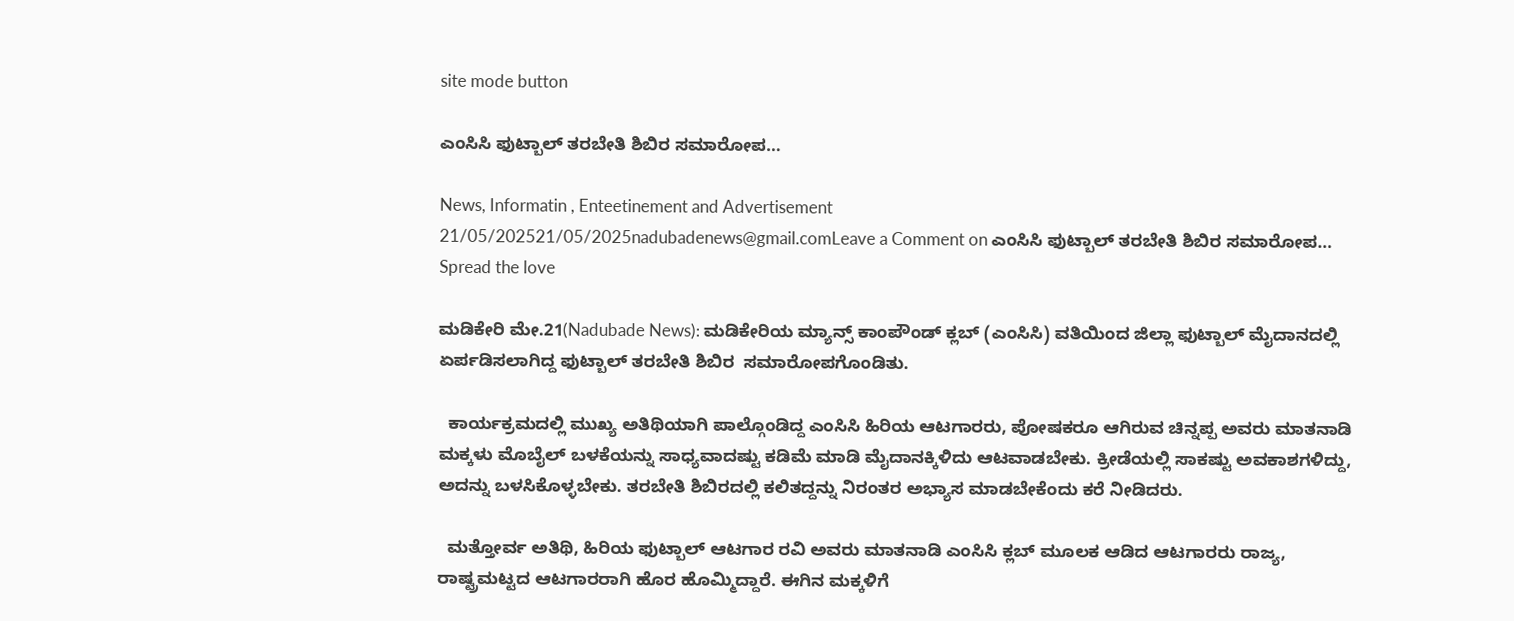site mode button

ಎಂಸಿಸಿ ಫುಟ್ಬಾಲ್ ತರಬೇತಿ ಶಿಬಿರ ಸಮಾರೋಪ…

News, Informatin , Enteetinement and Advertisement
21/05/202521/05/2025nadubadenews@gmail.comLeave a Comment on ಎಂಸಿಸಿ ಫುಟ್ಬಾಲ್ ತರಬೇತಿ ಶಿಬಿರ ಸಮಾರೋಪ…
Spread the love

ಮಡಿಕೇರಿ ಮೇ.21(Nadubade News): ಮಡಿಕೇರಿಯ ಮ್ಯಾನ್ಸ್ ಕಾಂಪೌಂಡ್ ಕ್ಲಬ್ (ಎಂಸಿಸಿ) ವತಿಯಿಂದ ಜಿಲ್ಲಾ ಫುಟ್ಬಾಲ್ ಮೈದಾನದಲ್ಲಿ ಏರ್ಪಡಿಸಲಾಗಿದ್ದ ಫುಟ್ಬಾಲ್ ತರಬೇತಿ ಶಿಬಿರ  ಸಮಾರೋಪಗೊಂಡಿತು.

  ಕಾರ್ಯಕ್ರಮದಲ್ಲಿ ಮುಖ್ಯ ಅತಿಥಿಯಾಗಿ ಪಾಲ್ಗೊಂಡಿದ್ದ ಎಂಸಿಸಿ ಹಿರಿಯ ಆಟಗಾರರು, ಪೋಷಕರೂ ಆಗಿರುವ ಚಿನ್ನಪ್ಪ ಅವರು ಮಾತನಾಡಿ ಮಕ್ಕಳು ಮೊಬೈಲ್ ಬಳಕೆಯನ್ನು ಸಾಧ್ಯವಾದಷ್ಟು ಕಡಿಮೆ ಮಾಡಿ ಮೈದಾನಕ್ಕಿಳಿದು ಆಟವಾಡಬೇಕು. ಕ್ರೀಡೆಯಲ್ಲಿ ಸಾಕಷ್ಟು ಅವಕಾಶಗಳಿದ್ದು, ಅದನ್ನು ಬಳಸಿಕೊಳ್ಳಬೇಕು. ತರಬೇತಿ ಶಿಬಿರದಲ್ಲಿ ಕಲಿತದ್ದನ್ನು ನಿರಂತರ ಅಭ್ಯಾಸ ಮಾಡಬೇಕೆಂದು ಕರೆ ನೀಡಿದರು.

  ಮತ್ತೋರ್ವ ಅತಿಥಿ, ಹಿರಿಯ ಫುಟ್ಬಾಲ್ ಆಟಗಾರ ರವಿ ಅವರು ಮಾತನಾಡಿ ಎಂಸಿಸಿ ಕ್ಲಬ್ ಮೂಲಕ ಆಡಿದ ಆಟಗಾರರು ರಾಜ್ಯ, ರಾಷ್ಟ್ರಮಟ್ಟದ ಆಟಗಾರರಾಗಿ ಹೊರ ಹೊಮ್ಮಿದ್ದಾರೆ. ಈಗಿನ ಮಕ್ಕಳಿಗೆ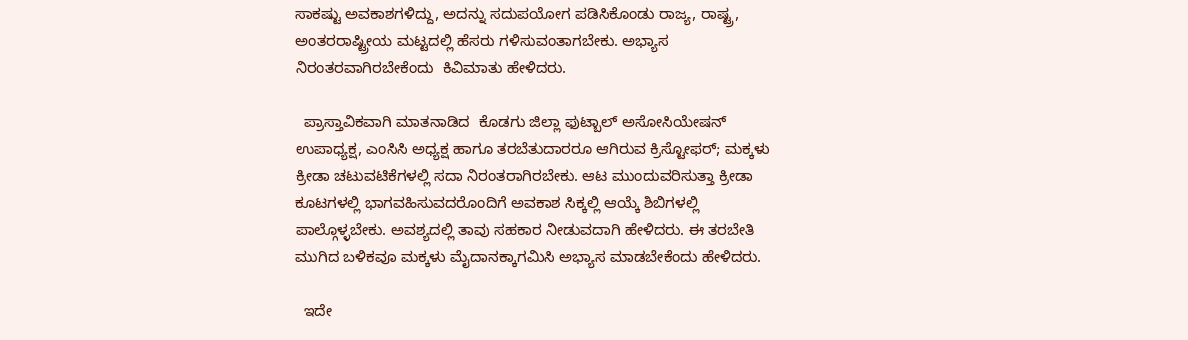ಸಾಕಷ್ಟು ಅವಕಾಶಗಳಿದ್ದು, ಅದನ್ನು ಸದುಪಯೋಗ ಪಡಿಸಿಕೊಂಡು ರಾಜ್ಯ, ರಾಷ್ಟ್ರ,   ಅಂತರರಾಷ್ಟ್ರೀಯ ಮಟ್ಟದಲ್ಲಿ ಹೆಸರು ಗಳಿಸುವಂತಾಗಬೇಕು. ಅಭ್ಯಾಸ ನಿರಂತರವಾಗಿರಬೇಕೆಂದು  ಕಿವಿಮಾತು ಹೇಳಿದರು.

  ಪ್ರಾಸ್ತಾವಿಕವಾಗಿ ಮಾತನಾಡಿದ  ಕೊಡಗು ಜಿಲ್ಲಾ ಫುಟ್ಬಾಲ್ ಅಸೋಸಿಯೇಷನ್ ಉಪಾಧ್ಯಕ್ಷ, ಎಂಸಿಸಿ ಅಧ್ಯಕ್ಷ ಹಾಗೂ ತರಬೆತುದಾರರೂ ಆಗಿರುವ ಕ್ರಿಸ್ಟೋಫರ್; ಮಕ್ಕಳು ಕ್ರೀಡಾ ಚಟುವಟಿಕೆಗಳಲ್ಲಿ ಸದಾ ನಿರಂತರಾಗಿರಬೇಕು. ಆಟ ಮುಂದುವರಿಸುತ್ತಾ ಕ್ರೀಡಾ ಕೂಟಗಳಲ್ಲಿ ಭಾಗವಹಿಸುವದರೊಂದಿಗೆ ಅವಕಾಶ ಸಿಕ್ಕಲ್ಲಿ ಆಯ್ಕೆ ಶಿಬಿಗಳಲ್ಲಿ ಪಾಲ್ಗೊಳ್ಳಬೇಕು. ಅವಶ್ಯದಲ್ಲಿ ತಾವು ಸಹಕಾರ ನೀಡುವದಾಗಿ ಹೇಳಿದರು. ಈ ತರಬೇತಿ ಮುಗಿದ ಬಳಿಕವೂ ಮಕ್ಕಳು ಮೈದಾನಕ್ಕಾಗಮಿಸಿ ಅಭ್ಯಾಸ ಮಾಡಬೇಕೆಂದು ಹೇಳಿದರು.

  ಇದೇ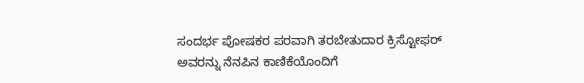ಸಂದರ್ಭ ಪೋಷಕರ ಪರವಾಗಿ ತರಬೇತುದಾರ ಕ್ರಿಸ್ಟೋಫರ್ ಅವರನ್ನು ನೆನಪಿನ ಕಾಣಿಕೆಯೊಂದಿಗೆ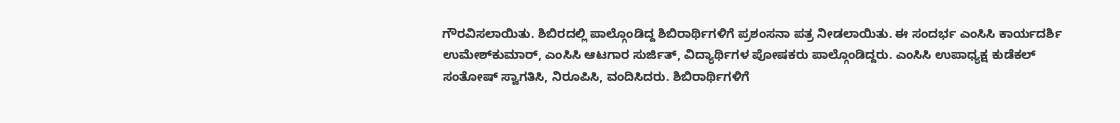ಗೌರವಿಸಲಾಯಿತು. ಶಿಬಿರದಲ್ಲಿ ಪಾಲ್ಗೊಂಡಿದ್ದ ಶಿಬಿರಾರ್ಥಿಗಳಿಗೆ ಪ್ರಶಂಸನಾ ಪತ್ರ ನೀಡಲಾಯಿತು. ಈ ಸಂದರ್ಭ ಎಂಸಿಸಿ ಕಾರ್ಯದರ್ಶಿ ಉಮೇಶ್‌ಕುಮಾರ್, ಎಂಸಿಸಿ ಆಟಗಾರ ಸುರ್ಜಿತ್, ವಿದ್ಯಾರ್ಥಿಗಳ ಪೋಷಕರು ಪಾಲ್ಗೊಂಡಿದ್ದರು. ಎಂಸಿಸಿ ಉಪಾಧ್ಯಕ್ಷ ಕುಡೆಕಲ್ ಸಂತೋಷ್ ಸ್ವಾಗತಿಸಿ, ನಿರೂಪಿಸಿ, ವಂದಿಸಿದರು. ಶಿಬಿರಾರ್ಥಿಗಳಿಗೆ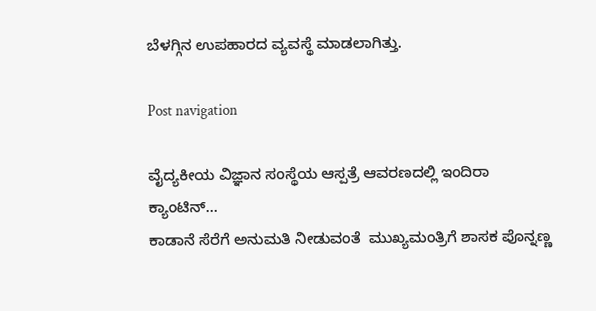ಬೆಳಗ್ಗಿನ ಉಪಹಾರದ ವ್ಯವಸ್ಥೆ ಮಾಡಲಾಗಿತ್ತು.

Post navigation

ವೈದ್ಯಕೀಯ ವಿಜ್ಞಾನ ಸಂಸ್ಥೆಯ ಆಸ್ಪತ್ರೆ ಆವರಣದಲ್ಲಿ ಇಂದಿರಾ ಕ್ಯಾಂಟಿನ್…
ಕಾಡಾನೆ ಸೆರೆಗೆ ಅನುಮತಿ ನೀಡುವಂತೆ  ಮುಖ್ಯಮಂತ್ರಿಗೆ ಶಾಸಕ ಪೊನ್ನಣ್ಣ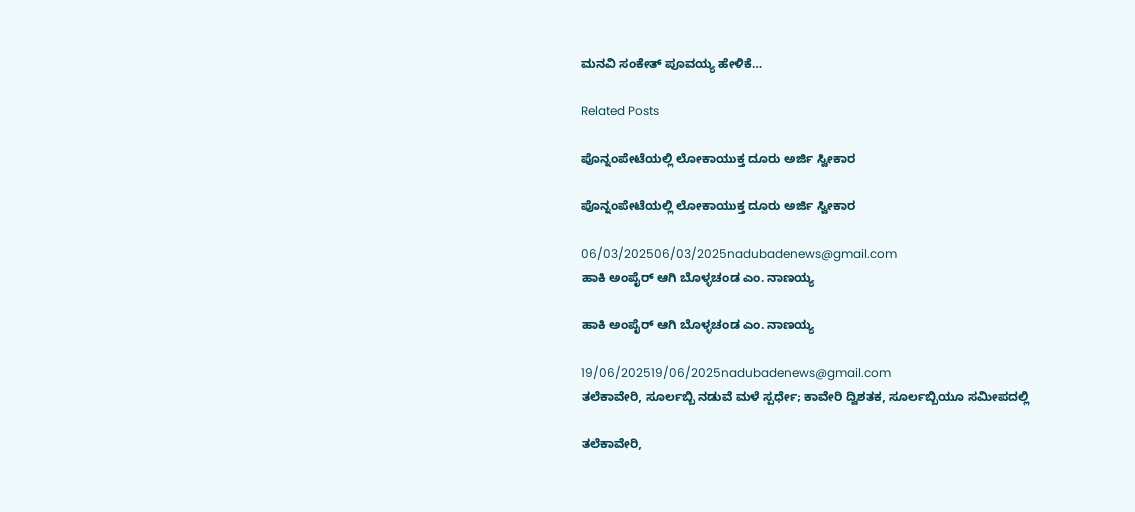ಮನವಿ ಸಂಕೇತ್ ಪೂವಯ್ಯ ಹೇಳಿಕೆ…

Related Posts

ಪೊನ್ನಂಪೇಟೆಯಲ್ಲಿ ಲೋಕಾಯುಕ್ತ ದೂರು ಅರ್ಜಿ ಸ್ವೀಕಾರ

ಪೊನ್ನಂಪೇಟೆಯಲ್ಲಿ ಲೋಕಾಯುಕ್ತ ದೂರು ಅರ್ಜಿ ಸ್ವೀಕಾರ

06/03/202506/03/2025nadubadenews@gmail.com
ಹಾಕಿ ಅಂಪೈರ್‌ ಆಗಿ ಬೊಳ್ಳಚಂಡ ಎಂ. ನಾಣಯ್ಯ

ಹಾಕಿ ಅಂಪೈರ್‌ ಆಗಿ ಬೊಳ್ಳಚಂಡ ಎಂ. ನಾಣಯ್ಯ

19/06/202519/06/2025nadubadenews@gmail.com
ತಲೆಕಾವೇರಿ, ಸೂರ್ಲಬ್ಬಿ ನಡುವೆ ಮಳೆ ಸ್ಪರ್ಧೇ; ಕಾವೇರಿ ದ್ವಿಶತಕ, ಸೂರ್ಲಬ್ಬಿಯೂ ಸಮೀಪದಲ್ಲಿ

ತಲೆಕಾವೇರಿ,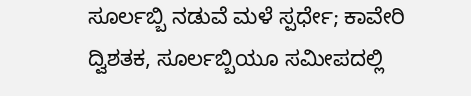ಸೂರ್ಲಬ್ಬಿ ನಡುವೆ ಮಳೆ ಸ್ಪರ್ಧೇ; ಕಾವೇರಿ ದ್ವಿಶತಕ, ಸೂರ್ಲಬ್ಬಿಯೂ ಸಮೀಪದಲ್ಲಿ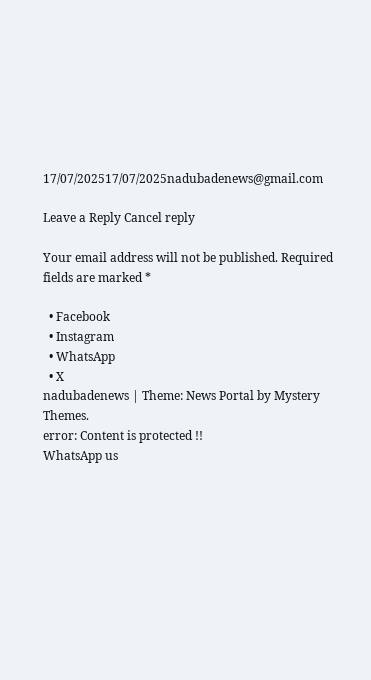17/07/202517/07/2025nadubadenews@gmail.com

Leave a Reply Cancel reply

Your email address will not be published. Required fields are marked *

  • Facebook
  • Instagram
  • WhatsApp
  • X
nadubadenews | Theme: News Portal by Mystery Themes.
error: Content is protected !!
WhatsApp us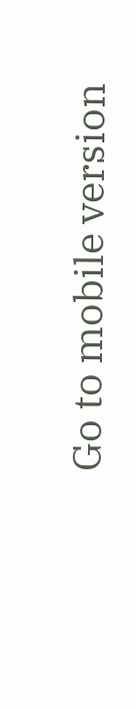Go to mobile version